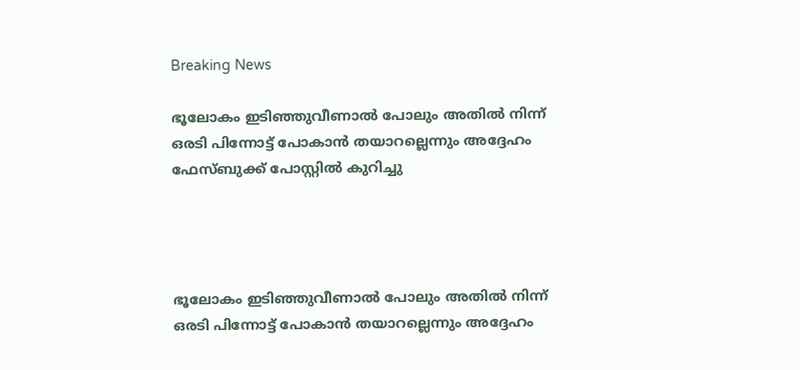Breaking News

ഭൂലോകം ഇടിഞ്ഞുവീണാല്‍ പോലും അതില്‍ നിന്ന് ഒരടി പിന്നോട്ട് പോകാന്‍ തയാറല്ലെന്നും അദ്ദേഹം ഫേസ്ബുക്ക് പോസ്റ്റില്‍ കുറിച്ചു




ഭൂലോകം ഇടിഞ്ഞുവീണാല്‍ പോലും അതില്‍ നിന്ന് ഒരടി പിന്നോട്ട് പോകാന്‍ തയാറല്ലെന്നും അദ്ദേഹം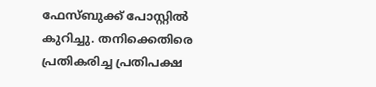ഫേസ്ബുക്ക് പോസ്റ്റില്‍ കുറിച്ചു. തനിക്കെതിരെ പ്രതികരിച്ച പ്രതിപക്ഷ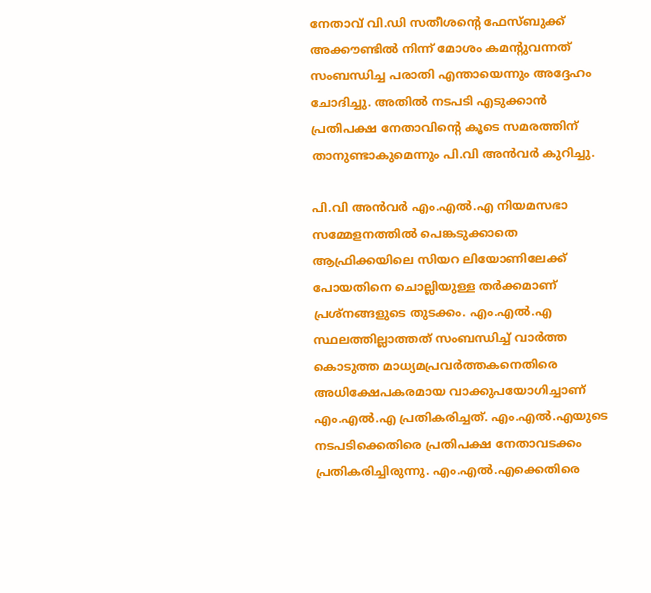നേതാവ് വി.ഡി സതീശന്‍റെ ഫേസ്ബുക്ക് അക്കൗണ്ടില്‍ നിന്ന് മോശം കമന്‍റുവന്നത് സംബന്ധിച്ച പരാതി എന്തായെന്നും അദ്ദേഹം ചോദിച്ചു. അതില്‍ നടപടി എടുക്കാന്‍ പ്രതിപക്ഷ നേതാവിന്‍റെ കൂടെ സമരത്തിന് താനുണ്ടാകുമെന്നും പി.വി അന്‍വര്‍ കുറിച്ചു.

പി.വി അന്‍വര്‍ എം.എല്‍.എ നിയമസഭാ സമ്മേളനത്തില്‍ പെങ്കടുക്കാതെ ആഫ്രിക്കയിലെ സിയറ ലിയോണിലേക്ക് പോയതിനെ ചൊല്ലിയുള്ള തര്‍ക്കമാണ് പ്രശ്നങ്ങളുടെ തുടക്കം. എം.എല്‍.എ സ്ഥലത്തില്ലാത്തത് സംബന്ധിച്ച്‌ വാര്‍ത്ത കൊടുത്ത മാധ്യമപ്രവര്‍ത്തകനെതിരെ അധിക്ഷേപകരമായ വാക്കുപയോഗിച്ചാണ് എം.എല്‍.എ പ്രതികരിച്ചത്. എം.എല്‍.എയുടെ നടപടിക്കെതിരെ പ്രതിപക്ഷ നേതാവടക്കം പ്രതികരിച്ചിരുന്നു. എം.എല്‍.എക്കെതിരെ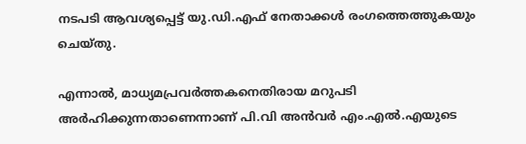നടപടി ആവശ്യപ്പെട്ട് യു.ഡി.എഫ് നേതാക്കള്‍ രംഗത്തെത്തുകയും ചെയ്തു.

എന്നാല്‍, മാധ്യമപ്രവര്‍ത്തകനെതിരായ മറുപടി അര്‍ഹിക്കുന്നതാണെന്നാണ് പി.വി അന്‍വര്‍ എം.എല്‍.എയുടെ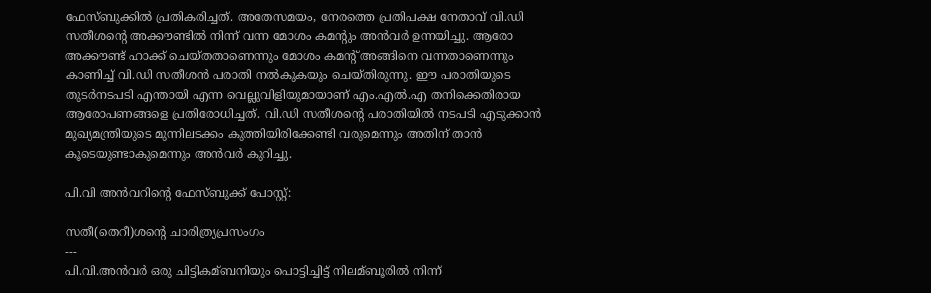ഫേസ്ബുക്കില്‍ പ്രതികരിച്ചത്. അതേസമയം, നേരത്തെ പ്രതിപക്ഷ നേതാവ് വി.ഡി സതീശന്‍റെ അക്കൗണ്ടില്‍ നിന്ന് വന്ന മോശം കമന്‍റും അന്‍വര്‍ ഉന്നയിച്ചു. ആരോ അക്കൗണ്ട് ഹാക്ക് ചെയ്തതാണെന്നും മോശം കമന്‍റ് അങ്ങിനെ വന്നതാണെന്നും കാണിച്ച്‌ വി.ഡി സതീശന്‍ പരാതി നല്‍കുകയും ചെയ്തിരുന്നു. ഈ പരാതിയുടെ തുടര്‍നടപടി എന്തായി എന്ന വെല്ലുവിളിയുമായാണ് എം.എല്‍.എ തനിക്കെതിരായ ആരോപണങ്ങളെ പ്രതിരോധിച്ചത്. വി.ഡി സതീശന്‍റെ പരാതിയില്‍ നടപടി എടുക്കാന്‍ മുഖ്യമന്ത്രിയുടെ മുന്നിലടക്കം കുത്തിയിരിക്കേണ്ടി വരുമെന്നും അതിന് താന്‍ കൂടെയുണ്ടാകുമെന്നും അന്‍വര്‍ കുറിച്ചു.

പി.വി അന്‍വറിന്‍റെ ഫേസ്ബുക്ക് പോസ്റ്റ്:

സതീ(തെറീ)ശന്റെ ചാരിത്ര്യപ്രസംഗം
---
പി.വി.അന്‍വര്‍ ഒരു ചിട്ടികമ്ബനിയും പൊട്ടിച്ചിട്ട്‌ നിലമ്ബൂരില്‍ നിന്ന്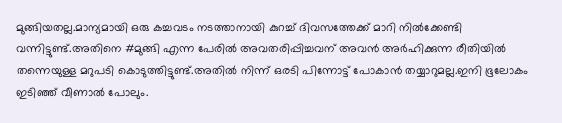മുങ്ങിയതല്ല.മാന്യമായി ഒരു കച്ചവടം നടത്താനായി കുറച്ച്‌ ദിവസത്തേക്ക്‌ മാറി നില്‍ക്കേണ്ടി വന്നിട്ടുണ്ട്‌.അതിനെ #മുങ്ങി എന്ന പേരില്‍ അവതരിപ്പിച്ചവന് അവന്‍ അര്‍ഹിക്കുന്ന രീതിയില്‍ തന്നെയുള്ള മറുപടി കൊടുത്തിട്ടുണ്ട്‌.അതില്‍ നിന്ന് ഒരടി പിന്നോട്ട്‌ പോകാന്‍ തയ്യാറുമല്ല.ഇനി ഭൂലോകം ഇടിഞ്ഞ്‌ വീണാല്‍ പോലും.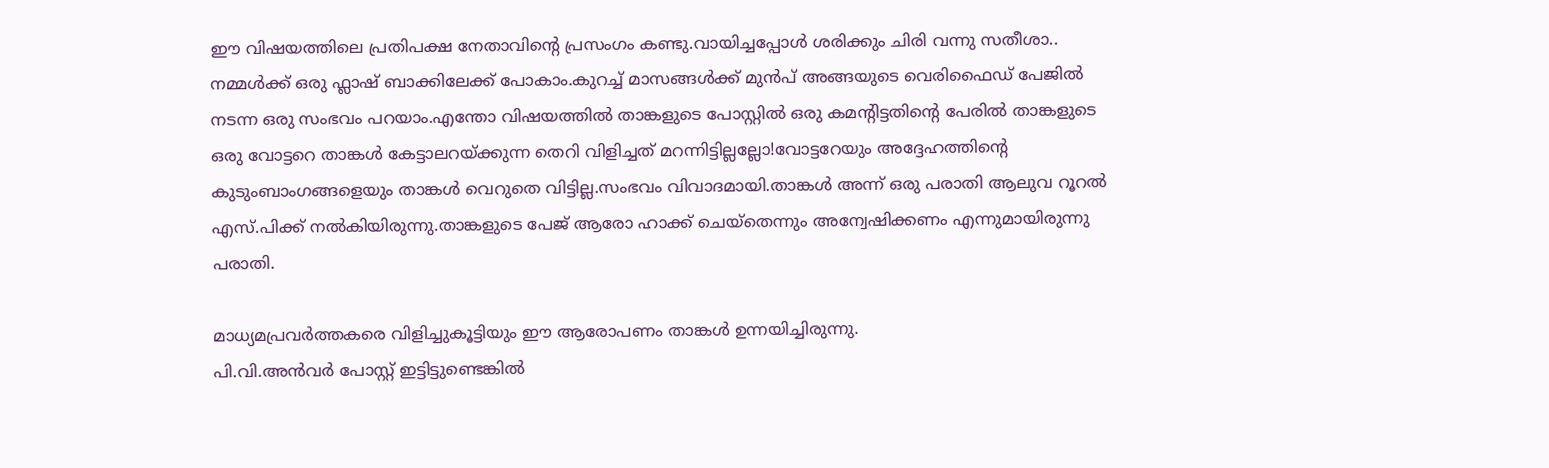ഈ വിഷയത്തിലെ പ്രതിപക്ഷ നേതാവിന്റെ പ്രസംഗം കണ്ടു.വായിച്ചപ്പോള്‍ ശരിക്കും ചിരി വന്നു സതീശാ..
നമ്മള്‍ക്ക്‌ ഒരു ഫ്ലാഷ്‌ ബാക്കിലേക്ക്‌ പോകാം.കുറച്ച്‌ മാസങ്ങള്‍ക്ക്‌ മുന്‍പ്‌ അങ്ങയുടെ വെരിഫൈഡ്‌ പേജില്‍ നടന്ന ഒരു സംഭവം പറയാം.എന്തോ വിഷയത്തില്‍ താങ്കളുടെ പോസ്റ്റില്‍ ഒരു കമന്റിട്ടതിന്റെ പേരില്‍ താങ്കളുടെ ഒരു വോട്ടറെ താങ്കള്‍ കേട്ടാലറയ്ക്കുന്ന തെറി വിളിച്ചത്‌ മറന്നിട്ടില്ലല്ലോ!വോട്ടറേയും അദ്ദേഹത്തിന്റെ കുടുംബാംഗങ്ങളെയും താങ്കള്‍ വെറുതെ വിട്ടില്ല.സംഭവം വിവാദമായി.താങ്കള്‍ അന്ന് ഒരു പരാതി ആലുവ റൂറല്‍ എസ്‌.പിക്ക്‌ നല്‍കിയിരുന്നു.താങ്കളുടെ പേജ്‌ ആരോ ഹാക്ക്‌ ചെയ്തെന്നും അന്വേഷിക്കണം എന്നുമായിരുന്നു പരാതി.

മാധ്യമപ്രവര്‍ത്തകരെ വിളിച്ചുകൂട്ടിയും ഈ ആരോപണം താങ്കള്‍ ഉന്നയിച്ചിരുന്നു.
പി.വി.അന്‍വര്‍ പോസ്റ്റ്‌ ഇട്ടിട്ടുണ്ടെങ്കില്‍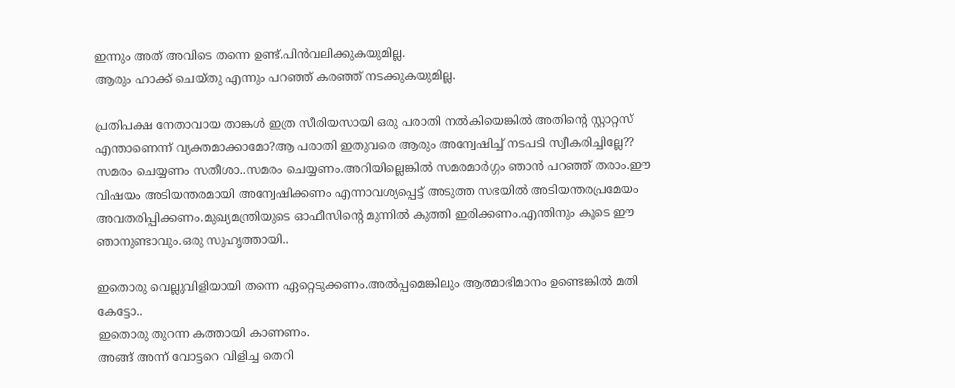ഇന്നും അത്‌ അവിടെ തന്നെ ഉണ്ട്‌.പിന്‍വലിക്കുകയുമില്ല.
ആരും ഹാക്ക്‌ ചെയ്തു എന്നും പറഞ്ഞ്‌ കരഞ്ഞ്‌ നടക്കുകയുമില്ല.

പ്രതിപക്ഷ നേതാവായ താങ്കള്‍ ഇത്ര സീരിയസായി ഒരു പരാതി നല്‍കിയെങ്കില്‍ അതിന്റെ സ്റ്റാറ്റസ്‌ എന്താണെന്ന് വ്യക്തമാക്കാമോ?ആ പരാതി ഇതുവരെ ആരും അന്വേഷിച്ച്‌ നടപടി സ്വീകരിച്ചില്ലേ??
സമരം ചെയ്യണം സതീശാ..സമരം ചെയ്യണം.അറിയില്ലെങ്കില്‍ സമരമാര്‍ഗ്ഗം ഞാന്‍ പറഞ്ഞ്‌ തരാം.ഈ വിഷയം അടിയന്തരമായി അന്വേഷിക്കണം എന്നാവശ്യപ്പെട്ട്‌ അടുത്ത സഭയില്‍ അടിയന്തരപ്രമേയം അവതരിപ്പിക്കണം.മുഖ്യമന്ത്രിയുടെ ഓഫീസിന്റെ മുന്നില്‍ കുത്തി ഇരിക്കണം.എന്തിനും കൂടെ ഈ ഞാനുണ്ടാവും.ഒരു സുഹൃത്തായി..

ഇതൊരു വെല്ലുവിളിയായി തന്നെ ഏറ്റെടുക്കണം.അല്‍പ്പമെങ്കിലും ആത്മാഭിമാനം ഉണ്ടെങ്കില്‍ മതി കേട്ടോ..
ഇതൊരു തുറന്ന കത്തായി കാണണം.
അങ്ങ്‌ അന്ന് വോട്ടറെ വിളിച്ച തെറി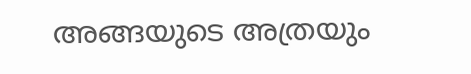അങ്ങയുടെ അത്രയും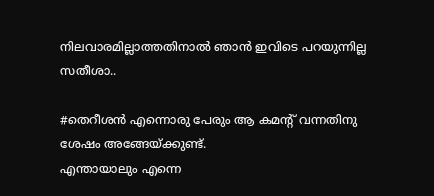നിലവാരമില്ലാത്തതിനാല്‍ ഞാന്‍ ഇവിടെ പറയുന്നില്ല സതീശാ..

#തെറീശന്‍ എന്നൊരു പേരും ആ കമന്റ്‌ വന്നതിനു ശേഷം അങ്ങേയ്ക്കുണ്ട്‌.
എന്തായാലും എന്നെ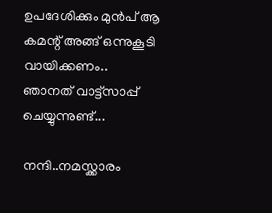ഉപദേശിക്കും മുന്‍പ്‌ ആ കമന്റ്‌ അങ്ങ്‌ ഒന്നുകൂടി വായിക്കണം..
ഞാനത്‌ വാട്ട്സാപ്പ്‌ ചെയ്യുന്നുണ്ട്‌...

നന്ദി..നമസ്ക്കാരം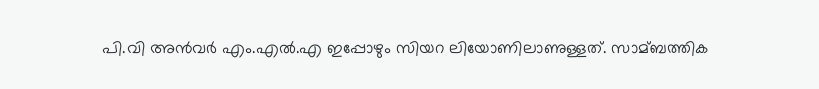പി.വി അന്‍വര്‍ എം.എല്‍.എ ഇപ്പോഴും സിയറ ലിയോണിലാണുള്ളത്. സാമ്ബത്തിക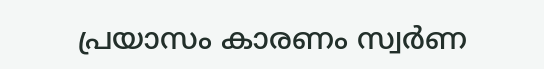പ്രയാസം കാരണം സ്വര്‍ണ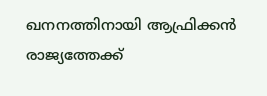ഖനനത്തിനായി ആഫ്രിക്കന്‍ രാജ്യത്തേക്ക്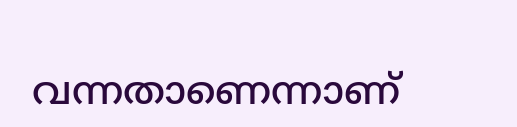വന്നതാണെന്നാണ്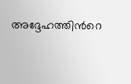അദ്ദേഹത്തിന്‍റെ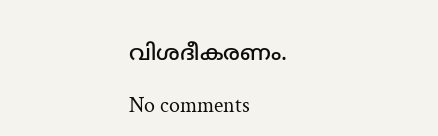വിശദീകരണം.

No comments